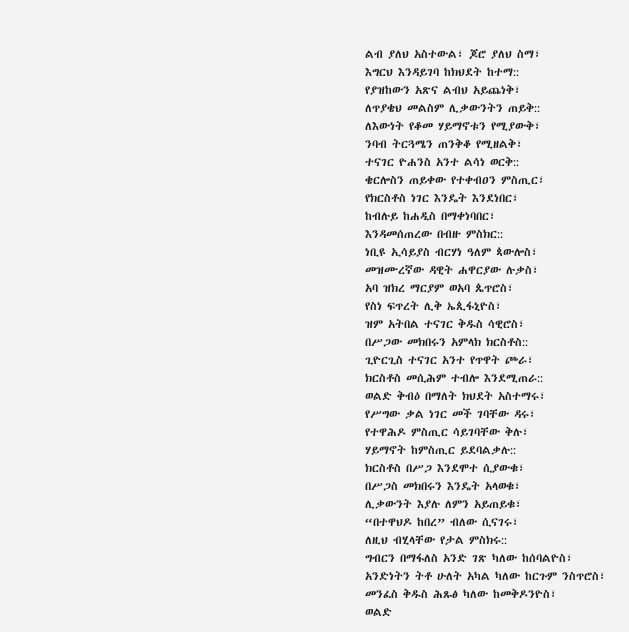ልብ ያለህ አስተውል፣ ጆሮ ያለህ ስማ፣
እግርህ እንዳይገባ ከክህደት ከተማ::
የያዝከውን አጽና ልብህ አይጨነቅ፣
ለጥያቄህ መልስም ሊቃውንትን ጠይቅ::
ለእውነት የቆመ ሃይማኖቱን የሚያውቅ፣
ንባብ ትርጓሜን ጠንቅቆ የሚዘልቅ፣
ተናገር ዮሐንስ አንተ ልሳነ ወርቅ::
ቄርሎስን ጠይቀው የተቀብዐን ምስጢር፣
የክርስቶስ ነገር እንዴት እንደነበር፣
ከብሉይ ከሐዲስ በማቀነባበር፣
እንዳመሰጠረው በብዙ ምስክር::
ነቢዩ ኢሳይያስ ብርሃነ ዓለም ጳውሎስ፣
መዝሙረኛው ዳዊት ሐዋርያው ሉቃስ፣
አባ ዝክረ ማርያም ወአባ ጴጥሮስ፣
የስነ ፍጥረት ሊቅ ኤጲፋኒዮስ፣
ዝም አትበል ተናገር ቅዱስ ሳዊሮስ፣
በሥጋው መክበሩን አምላክ ክርስቶስ::
ጊዮርጊስ ተናገር አንተ የጥዋት ጮራ፣
ክርስቶስ መሲሕም ተብሎ እንደሚጠራ::
ወልድ ቅብዕ በማለት ክህደት አስተማሩ፣
የሥግው ቃል ነገር መች ገባቸው ዳሩ፣
የተዋሕዶ ምስጢር ሳይገባቸው ቅሉ፣
ሃይማኖት ከምስጢር ይደባልቃሉ::
ክርስቶስ በሥጋ እንደሞተ ሲያውቁ፣
በሥጋስ መክበሩን እንዴት አላወቁ፣
ሊቃውንት እያሉ ለምን አይጠይቁ፣
“በተዋህዶ ከበረ” ብለው ሲናገሩ፣
ለዚህ ብሂላቸው የታል ምስክሩ::
ግብርን በማፋለስ አንድ ገጽ ካለው ከሰባልዮስ፣
አንድነትን ትቶ ሁለት አካል ካለው ከርጉም ንስጥሮስ፣
መንፈስ ቅዱስ ሕጹፅ ካለው ከመቅዶንዮስ፣
ወልድ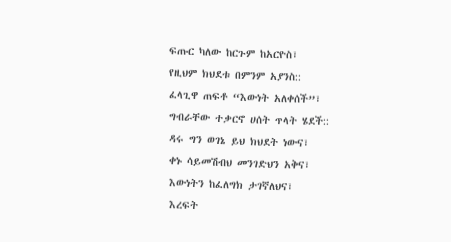ፍጡር ካለው ከርጉም ከአርዮስ፣
የዚህም ክህደቱ በምንም አያንስ::
ፈላጊዋ ጠፍቶ “እውነት አለቀሰች”፣
ግብራቸው ተቃርኖ ሀሰት ጥላት ሄደች::
ዳሩ ግን ወገኔ ይህ ክህደት ነውና፣
ቀኑ ሳይመሽብህ መንገድህን አቅና፣
እውነትን ከፈለግክ ታገኛለህና፣
እረፍት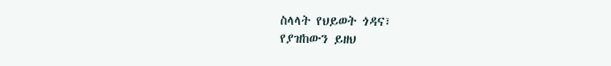ስላላት የህይወት ጎዳና፣
የያዝከውን ይዘህ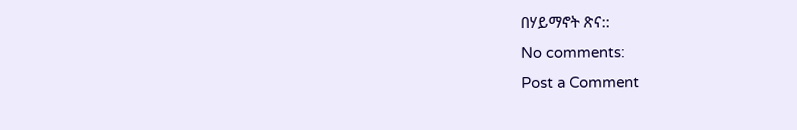በሃይማኖት ጽና::
No comments:
Post a Comment